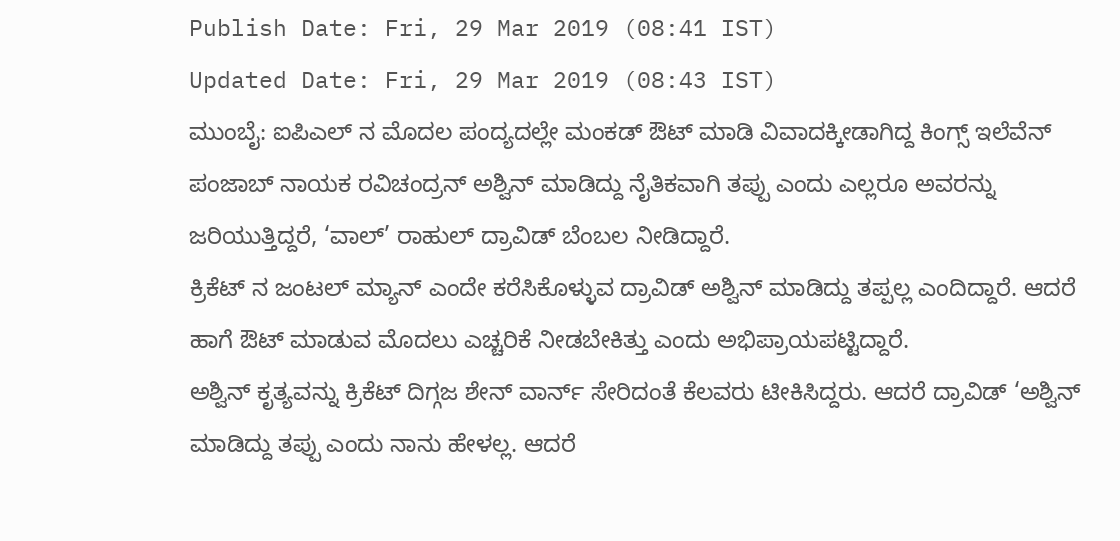Publish Date: Fri, 29 Mar 2019 (08:41 IST)
Updated Date: Fri, 29 Mar 2019 (08:43 IST)
ಮುಂಬೈ: ಐಪಿಎಲ್ ನ ಮೊದಲ ಪಂದ್ಯದಲ್ಲೇ ಮಂಕಡ್ ಔಟ್ ಮಾಡಿ ವಿವಾದಕ್ಕೀಡಾಗಿದ್ದ ಕಿಂಗ್ಸ್ ಇಲೆವೆನ್ ಪಂಜಾಬ್ ನಾಯಕ ರವಿಚಂದ್ರನ್ ಅಶ್ವಿನ್ ಮಾಡಿದ್ದು ನೈತಿಕವಾಗಿ ತಪ್ಪು ಎಂದು ಎಲ್ಲರೂ ಅವರನ್ನು ಜರಿಯುತ್ತಿದ್ದರೆ, ‘ವಾಲ್’ ರಾಹುಲ್ ದ್ರಾವಿಡ್ ಬೆಂಬಲ ನೀಡಿದ್ದಾರೆ.
ಕ್ರಿಕೆಟ್ ನ ಜಂಟಲ್ ಮ್ಯಾನ್ ಎಂದೇ ಕರೆಸಿಕೊಳ್ಳುವ ದ್ರಾವಿಡ್ ಅಶ್ವಿನ್ ಮಾಡಿದ್ದು ತಪ್ಪಲ್ಲ ಎಂದಿದ್ದಾರೆ. ಆದರೆ ಹಾಗೆ ಔಟ್ ಮಾಡುವ ಮೊದಲು ಎಚ್ಚರಿಕೆ ನೀಡಬೇಕಿತ್ತು ಎಂದು ಅಭಿಪ್ರಾಯಪಟ್ಟಿದ್ದಾರೆ.
ಅಶ್ವಿನ್ ಕೃತ್ಯವನ್ನು ಕ್ರಿಕೆಟ್ ದಿಗ್ಗಜ ಶೇನ್ ವಾರ್ನ್ ಸೇರಿದಂತೆ ಕೆಲವರು ಟೀಕಿಸಿದ್ದರು. ಆದರೆ ದ್ರಾವಿಡ್ ‘ಅಶ್ವಿನ್ ಮಾಡಿದ್ದು ತಪ್ಪು ಎಂದು ನಾನು ಹೇಳಲ್ಲ. ಆದರೆ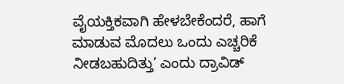ವೈಯಕ್ತಿಕವಾಗಿ ಹೇಳಬೇಕೆಂದರೆ, ಹಾಗೆ ಮಾಡುವ ಮೊದಲು ಒಂದು ಎಚ್ಚರಿಕೆ ನೀಡಬಹುದಿತ್ತು’ ಎಂದು ದ್ರಾವಿಡ್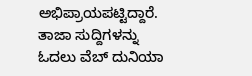ಅಭಿಪ್ರಾಯಪಟ್ಟಿದ್ದಾರೆ.
ತಾಜಾ ಸುದ್ದಿಗಳನ್ನು ಓದಲು ವೆಬ್ ದುನಿಯಾ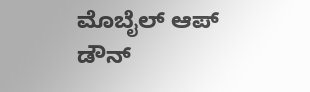ಮೊಬೈಲ್ ಆಪ್ ಡೌನ್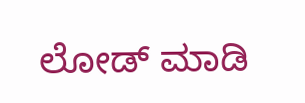ಲೋಡ್ ಮಾಡಿ